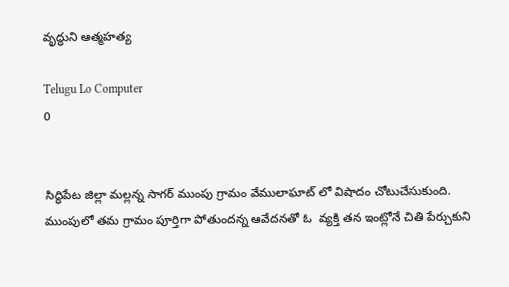వృద్ధుని ఆత్మహత్య

Telugu Lo Computer
0


సిద్ధిపేట జిల్లా మల్లన్న సాగర్ ముంపు గ్రామం వేములాఘాట్ లో విషాదం చోటుచేసుకుంది. ముంపులో తమ గ్రామం పూర్తిగా పోతుందన్న ఆవేదనతో ఓ  వ్యక్తి తన ఇంట్లోనే చితి పేర్చుకుని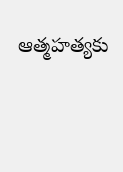ఆత్మహత్యకు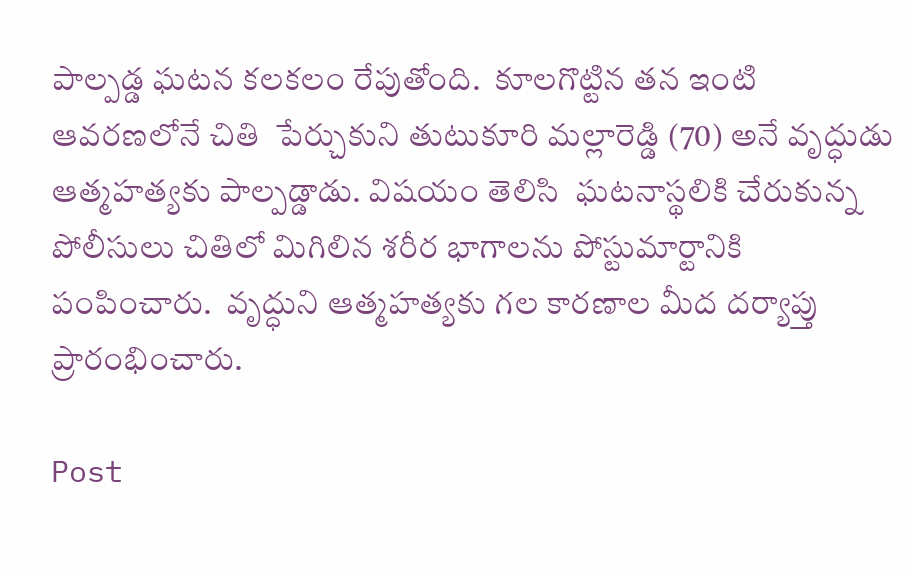పాల్పడ్డ ఘటన కలకలం రేపుతోంది.  కూలగొట్టిన తన ఇంటి ఆవరణలోనే చితి  పేర్చుకుని తుటుకూరి మల్లారెడ్డి (70) అనే వృద్ధుడు ఆత్మహత్యకు పాల్పడ్డాడు. విషయం తెలిసి  ఘటనాస్థలికి చేరుకున్న పోలీసులు చితిలో మిగిలిన శరీర భాగాలను పోస్టుమార్టానికి పంపించారు.  వృద్ధుని ఆత్మహత్యకు గల కారణాల మీద దర్యాప్తు ప్రారంభించారు.

Post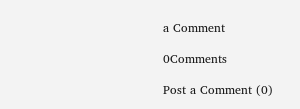a Comment

0Comments

Post a Comment (0)